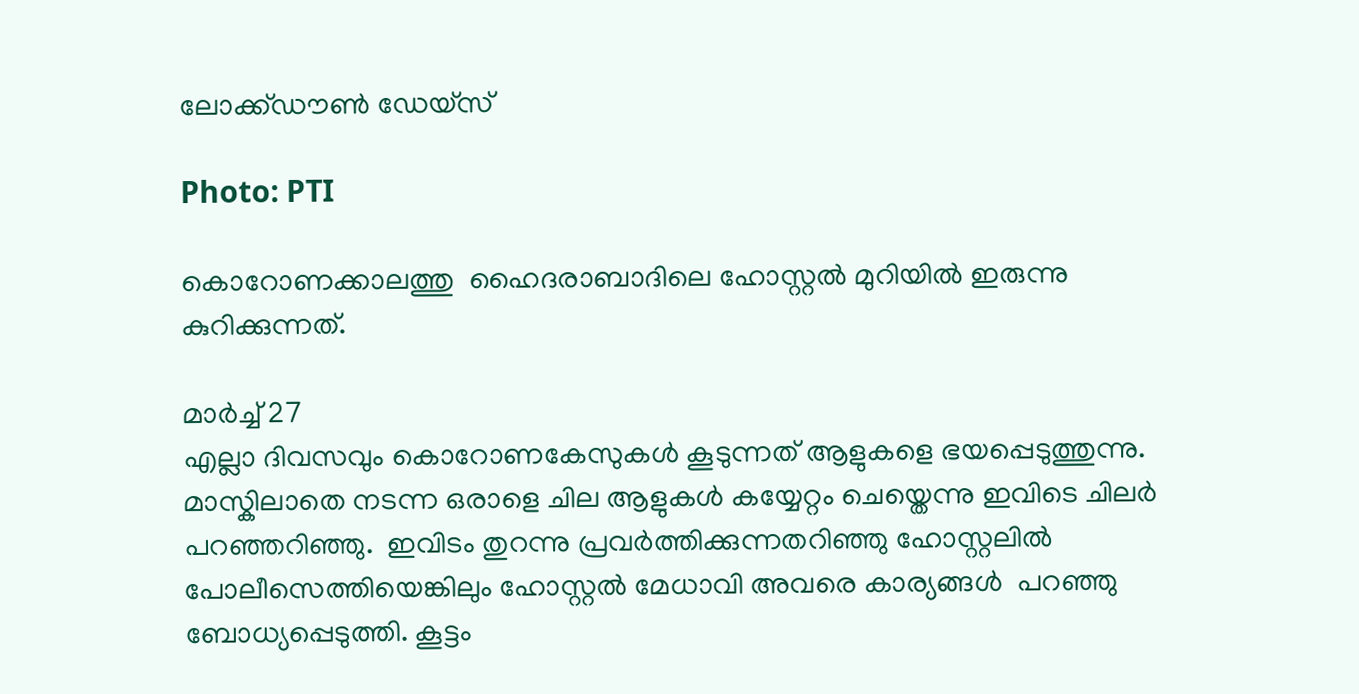ലോക്ക്ഡൗൺ ഡേയ്‌സ്

Photo: PTI

കൊറോണക്കാലത്തു  ഹൈദരാബാദിലെ ഹോസ്റ്റൽ മുറിയിൽ ഇരുന്നു കുറിക്കുന്നത്.

മാർച്ച് 27
എല്ലാ ദിവസവും കൊറോണകേസുകൾ കൂടുന്നത് ആളുകളെ ഭയപ്പെടുത്തുന്നു. മാസ്കിലാതെ നടന്ന ഒരാളെ ചില ആളുകൾ കയ്യേറ്റം ചെയ്തെന്നു ഇവിടെ ചിലർ പറഞ്ഞറിഞ്ഞു.  ഇവിടം തുറന്നു പ്രവർത്തിക്കുന്നതറിഞ്ഞു ഹോസ്റ്റലിൽ പോലീസെത്തിയെങ്കിലും ഹോസ്റ്റൽ മേധാവി അവരെ കാര്യങ്ങൾ  പറഞ്ഞു ബോധ്യപ്പെടുത്തി. കൂട്ടം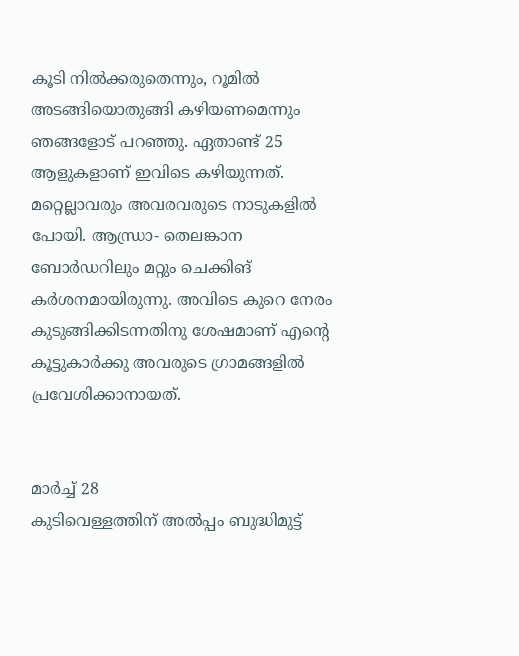കൂടി നിൽക്കരുതെന്നും, റൂമിൽ അടങ്ങിയൊതുങ്ങി കഴിയണമെന്നും ഞങ്ങളോട് പറഞ്ഞു. ഏതാണ്ട് 25 ആളുകളാണ് ഇവിടെ കഴിയുന്നത്. മറ്റെല്ലാവരും അവരവരുടെ നാടുകളിൽ പോയി. ആന്ധ്രാ- തെലങ്കാന ബോർഡറിലും മറ്റും ചെക്കിങ് കർശനമായിരുന്നു. അവിടെ കുറെ നേരം കുടുങ്ങിക്കിടന്നതിനു ശേഷമാണ് എന്റെ കൂട്ടുകാർക്കു അവരുടെ ഗ്രാമങ്ങളിൽ പ്രവേശിക്കാനായത്.


മാർച്ച് 28
കുടിവെള്ളത്തിന് അൽപ്പം ബുദ്ധിമുട്ട്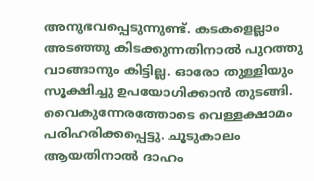അനുഭവപ്പെടുന്നുണ്ട്. കടകളെല്ലാം അടഞ്ഞു കിടക്കുന്നതിനാൽ പുറത്തു വാങ്ങാനും കിട്ടില്ല. ഓരോ തുള്ളിയും സൂക്ഷിച്ചു ഉപയോഗിക്കാൻ തുടങ്ങി. വൈകുന്നേരത്തോടെ വെള്ളക്ഷാമം പരിഹരിക്കപ്പെട്ടു. ചൂടുകാലം ആയതിനാൽ ദാഹം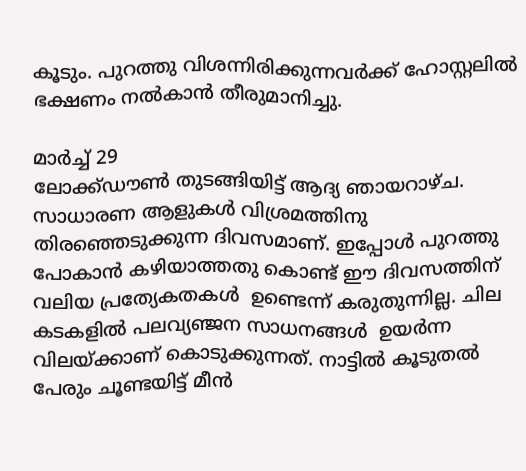കൂടും. പുറത്തു വിശന്നിരിക്കുന്നവർക്ക് ഹോസ്റ്റലിൽ ഭക്ഷണം നൽകാൻ തീരുമാനിച്ചു.

മാർച്ച് 29
ലോക്ക്ഡൗൺ തുടങ്ങിയിട്ട് ആദ്യ ഞായറാഴ്ച. സാധാരണ ആളുകൾ വിശ്രമത്തിനു തിരഞ്ഞെടുക്കുന്ന ദിവസമാണ്. ഇപ്പോൾ പുറത്തു പോകാൻ കഴിയാത്തതു കൊണ്ട് ഈ ദിവസത്തിന് വലിയ പ്രത്യേകതകൾ  ഉണ്ടെന്ന് കരുതുന്നില്ല. ചില കടകളിൽ പലവ്യഞ്ജന സാധനങ്ങൾ  ഉയർന്ന വിലയ്ക്കാണ് കൊടുക്കുന്നത്. നാട്ടിൽ കൂടുതൽ പേരും ചൂണ്ടയിട്ട് മീൻ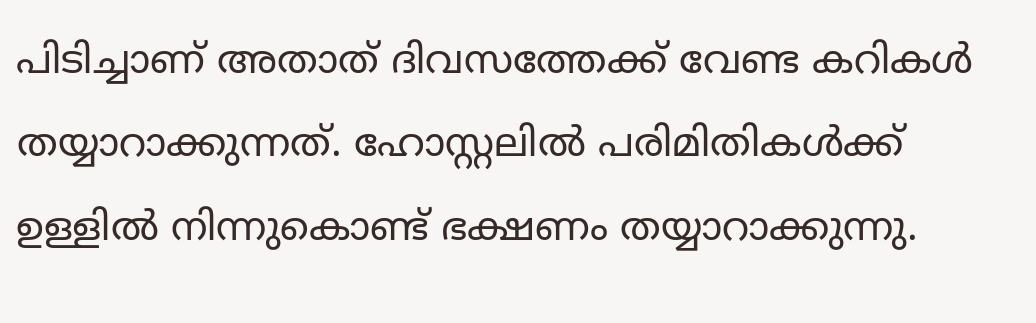പിടിച്ചാണ് അതാത് ദിവസത്തേക്ക് വേണ്ട കറികൾ തയ്യാറാക്കുന്നത്. ഹോസ്റ്റലിൽ പരിമിതികൾക്ക് ഉള്ളിൽ നിന്നുകൊണ്ട് ഭക്ഷണം തയ്യാറാക്കുന്നു.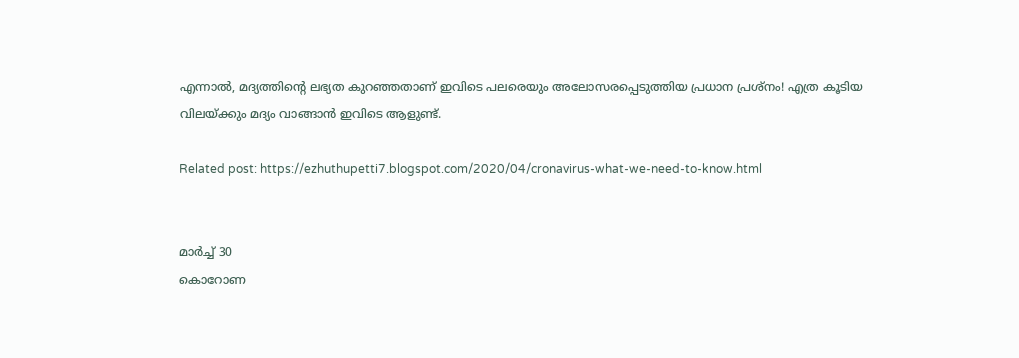എന്നാൽ, മദ്യത്തിന്റെ ലഭ്യത കുറഞ്ഞതാണ് ഇവിടെ പലരെയും അലോസരപ്പെടുത്തിയ പ്രധാന പ്രശ്നം! എത്ര കൂടിയ വിലയ്ക്കും മദ്യം വാങ്ങാൻ ഇവിടെ ആളുണ്ട്.

Related post: https://ezhuthupetti7.blogspot.com/2020/04/cronavirus-what-we-need-to-know.html


മാർച്ച് 30
കൊറോണ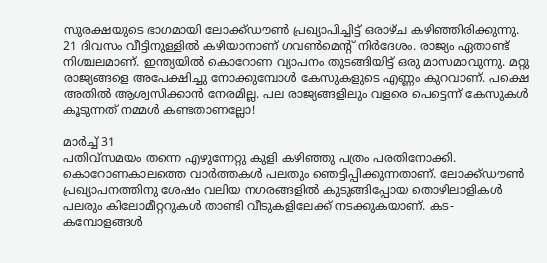സുരക്ഷയുടെ ഭാഗമായി ലോക്ക്ഡൗൺ പ്രഖ്യാപിച്ചിട്ട് ഒരാഴ്ച കഴിഞ്ഞിരിക്കുന്നു. 21 ദിവസം വീട്ടിനുള്ളിൽ കഴിയാനാണ് ഗവൺമെന്റ് നിർദേശം. രാജ്യം ഏതാണ്ട് നിശ്ചലമാണ്. ഇന്ത്യയിൽ കൊറോണ വ്യാപനം തുടങ്ങിയിട്ട് ഒരു മാസമാവുന്നു. മറ്റു രാജ്യങ്ങളെ അപേക്ഷിച്ചു നോക്കുമ്പോൾ കേസുകളുടെ എണ്ണം കുറവാണ്. പക്ഷെ അതിൽ ആശ്വസിക്കാൻ നേരമില്ല. പല രാജ്യങ്ങളിലും വളരെ പെട്ടെന്ന് കേസുകൾ കൂടുന്നത് നമ്മൾ കണ്ടതാണല്ലോ!

മാർച്ച് 31
പതിവ്‌സമയം തന്നെ എഴുന്നേറ്റു കുളി കഴിഞ്ഞു പത്രം പരതിനോക്കി. കൊറോണകാലത്തെ വാർത്തകൾ പലതും ഞെട്ടിപ്പിക്കുന്നതാണ്. ലോക്ക്ഡൗൺ  പ്രഖ്യാപനത്തിനു ശേഷം വലിയ നഗരങ്ങളിൽ കുടുങ്ങിപ്പോയ തൊഴിലാളികൾ പലരും കിലോമീറ്ററുകൾ താണ്ടി വീടുകളിലേക്ക് നടക്കുകയാണ്. കട-കമ്പോളങ്ങൾ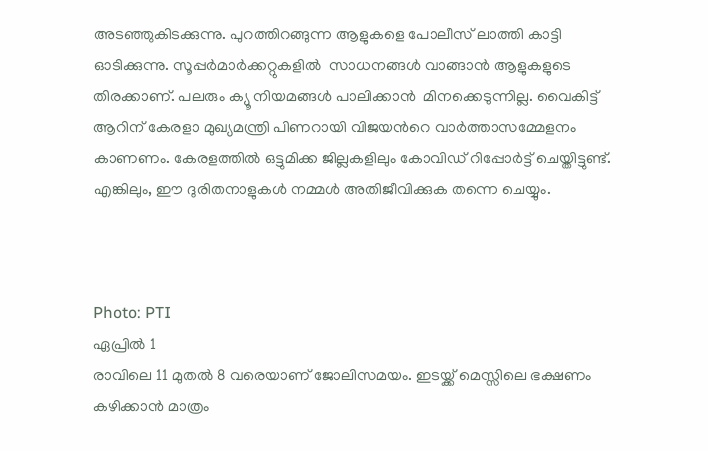അടഞ്ഞുകിടക്കുന്നു. പുറത്തിറങ്ങുന്ന ആളുകളെ പോലീസ് ലാത്തി കാട്ടി ഓടിക്കുന്നു. സൂപ്പർമാർക്കറ്റുകളിൽ  സാധനങ്ങൾ വാങ്ങാൻ ആളുകളുടെ തിരക്കാണ്. പലരും ക്യൂ നിയമങ്ങൾ പാലിക്കാൻ  മിനക്കെടുന്നില്ല. വൈകിട്ട് ആറിന് കേരളാ മുഖ്യമന്ത്രി പിണറായി വിജയൻറെ വാർത്താസമ്മേളനം കാണണം. കേരളത്തിൽ ഒട്ടുമിക്ക ജില്ലകളിലും കോവിഡ് റിപ്പോർട്ട് ചെയ്തിട്ടുണ്ട്. എങ്കിലും, ഈ ദുരിതനാളുകൾ നമ്മൾ അതിജീവിക്കുക തന്നെ ചെയ്യും.



Photo: PTI
ഏപ്രിൽ 1
രാവിലെ 11 മുതൽ 8 വരെയാണ് ജോലിസമയം. ഇടയ്ക്ക് മെസ്സിലെ ഭക്ഷണം കഴിക്കാൻ മാത്രം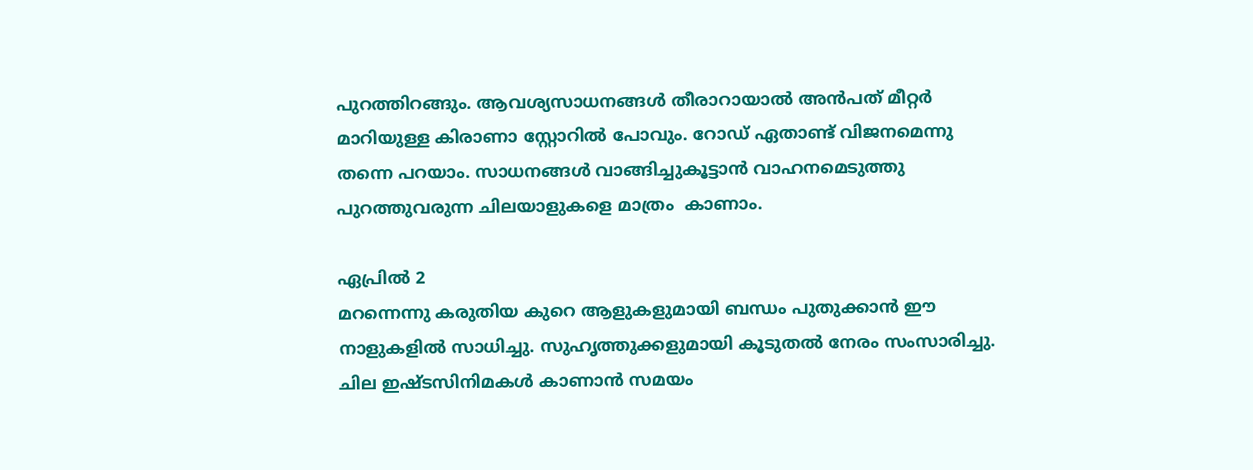പുറത്തിറങ്ങും. ആവശ്യസാധനങ്ങൾ തീരാറായാൽ അൻപത് മീറ്റർ മാറിയുള്ള കിരാണാ സ്റ്റോറിൽ പോവും. റോഡ് ഏതാണ്ട് വിജനമെന്നു തന്നെ പറയാം. സാധനങ്ങൾ വാങ്ങിച്ചുകൂട്ടാൻ വാഹനമെടുത്തു പുറത്തുവരുന്ന ചിലയാളുകളെ മാത്രം  കാണാം.

ഏപ്രിൽ 2
മറന്നെന്നു കരുതിയ കുറെ ആളുകളുമായി ബന്ധം പുതുക്കാൻ ഈ നാളുകളിൽ സാധിച്ചു. സുഹൃത്തുക്കളുമായി കൂടുതൽ നേരം സംസാരിച്ചു. ചില ഇഷ്ടസിനിമകൾ കാണാൻ സമയം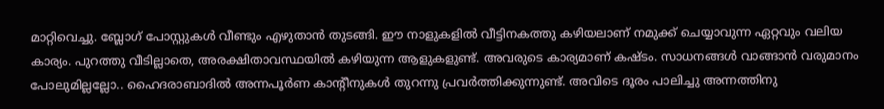മാറ്റിവെച്ചു. ബ്ലോഗ് പോസ്റ്റുകൾ വീണ്ടും എഴുതാൻ തുടങ്ങി. ഈ നാളുകളിൽ വീട്ടിനകത്തു കഴിയലാണ് നമുക്ക് ചെയ്യാവുന്ന ഏറ്റവും വലിയ കാര്യം. പുറത്തു വീടില്ലാതെ, അരക്ഷിതാവസ്ഥയിൽ കഴിയുന്ന ആളുകളുണ്ട്. അവരുടെ കാര്യമാണ് കഷ്ടം. സാധനങ്ങൾ വാങ്ങാൻ വരുമാനം പോലുമില്ലല്ലോ.. ഹൈദരാബാദിൽ അന്നപൂർണ കാന്റീനുകൾ തുറന്നു പ്രവർത്തിക്കുന്നുണ്ട്. അവിടെ ദൂരം പാലിച്ചു അന്നത്തിനു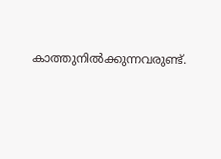കാത്തുനിൽക്കുന്നവരുണ്ട്.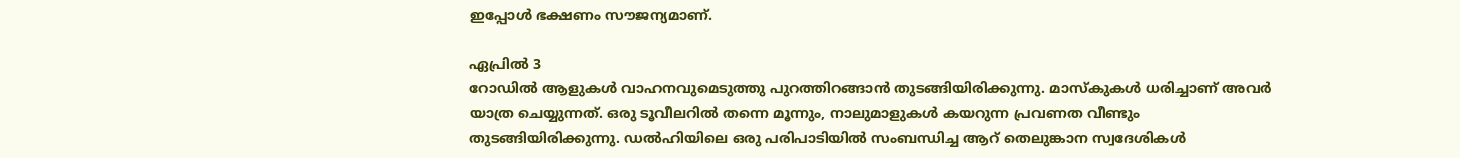ഇപ്പോൾ ഭക്ഷണം സൗജന്യമാണ്.

ഏപ്രിൽ 3
റോഡിൽ ആളുകൾ വാഹനവുമെടുത്തു പുറത്തിറങ്ങാൻ തുടങ്ങിയിരിക്കുന്നു. മാസ്കുകൾ ധരിച്ചാണ് അവർ യാത്ര ചെയ്യുന്നത്. ഒരു ടൂവീലറിൽ തന്നെ മൂന്നും, നാലുമാളുകൾ കയറുന്ന പ്രവണത വീണ്ടും തുടങ്ങിയിരിക്കുന്നു. ഡൽഹിയിലെ ഒരു പരിപാടിയിൽ സംബന്ധിച്ച ആറ് തെലുങ്കാന സ്വദേശികൾ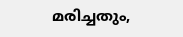മരിച്ചതും,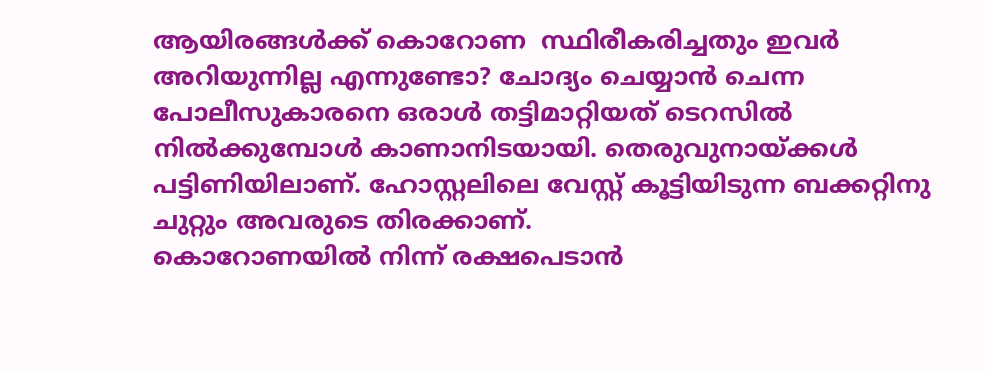ആയിരങ്ങൾക്ക് കൊറോണ  സ്ഥിരീകരിച്ചതും ഇവർ അറിയുന്നില്ല എന്നുണ്ടോ? ചോദ്യം ചെയ്യാൻ ചെന്ന പോലീസുകാരനെ ഒരാൾ തട്ടിമാറ്റിയത് ടെറസിൽ നിൽക്കുമ്പോൾ കാണാനിടയായി. തെരുവുനായ്ക്കൾ പട്ടിണിയിലാണ്. ഹോസ്റ്റലിലെ വേസ്റ്റ് കൂട്ടിയിടുന്ന ബക്കറ്റിനു ചുറ്റും അവരുടെ തിരക്കാണ്.
കൊറോണയിൽ നിന്ന് രക്ഷപെടാൻ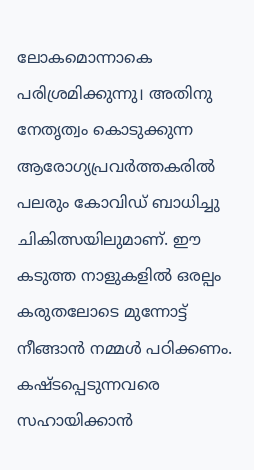ലോകമൊന്നാകെ പരിശ്രമിക്കുന്നു। അതിനു നേതൃത്വം കൊടുക്കുന്ന ആരോഗ്യപ്രവർത്തകരിൽ പലരും കോവിഡ് ബാധിച്ചു ചികിത്സയിലുമാണ്. ഈ കടുത്ത നാളുകളിൽ ഒരല്പം കരുതലോടെ മുന്നോട്ട് നീങ്ങാൻ നമ്മൾ പഠിക്കണം. കഷ്ടപ്പെടുന്നവരെ സഹായിക്കാൻ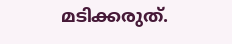മടിക്കരുത്.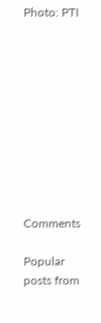Photo: PTI










Comments

Popular posts from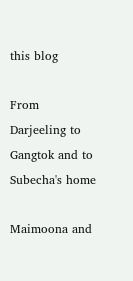this blog

From Darjeeling to Gangtok and to Subecha's home

Maimoona and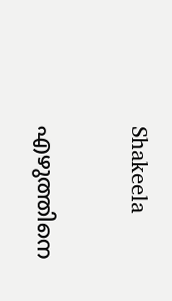Shakeela

എഴുത്തിനെ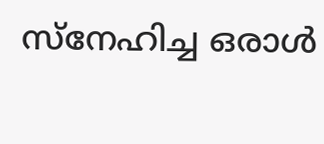സ്നേഹിച്ച ഒരാൾ